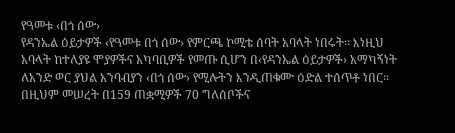የዓመቱ ‹በጎ ሰው›
የዳንኤል ዕይታዎች ‹የዓመቱ በጎ ሰው› የምርጫ ኮሚቴ ሰባት አባላት ነበሩት፡፡ እነዚህ አባላት ከተለያዩ ሞያዎችና አካባቢዎች የመጡ ሲሆን በ‹የዳንኤል ዕይታዎች› አማካኝነት ለአንድ ወር ያህል አንባብያን ‹በጎ ሰው› የሚሉትን እንዲጠቁሙ ዕድል ተሰጥቶ ነበር፡፡ በዚህም መሠረት በ159 ጠቋሚዎች 70 ግለሰቦችና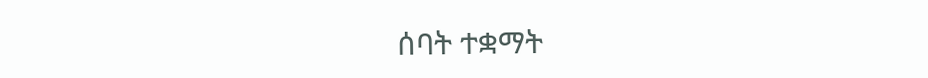ሰባት ተቋማት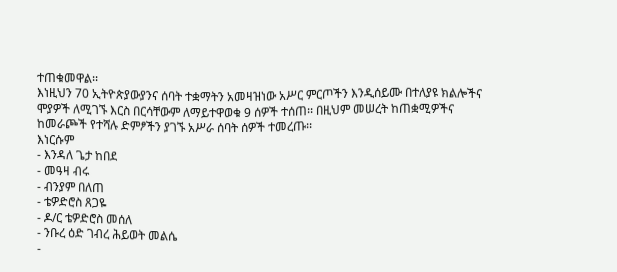ተጠቁመዋል፡፡
እነዚህን 70 ኢትዮጵያውያንና ሰባት ተቋማትን አመዛዝነው አሥር ምርጦችን እንዲሰይሙ በተለያዩ ክልሎችና ሞያዎች ለሚገኙ እርስ በርሳቸውም ለማይተዋወቁ 9 ሰዎች ተሰጠ፡፡ በዚህም መሠረት ከጠቋሚዎችና ከመራጮች የተሻሉ ድምፆችን ያገኙ አሥራ ሰባት ሰዎች ተመረጡ፡፡
እነርሱም
- እንዳለ ጌታ ከበደ
- መዓዛ ብሩ
- ብንያም በለጠ
- ቴዎድሮስ ጸጋዬ
- ዶ/ር ቴዎድሮስ መሰለ
- ንቡረ ዕድ ገብረ ሕይወት መልሴ
-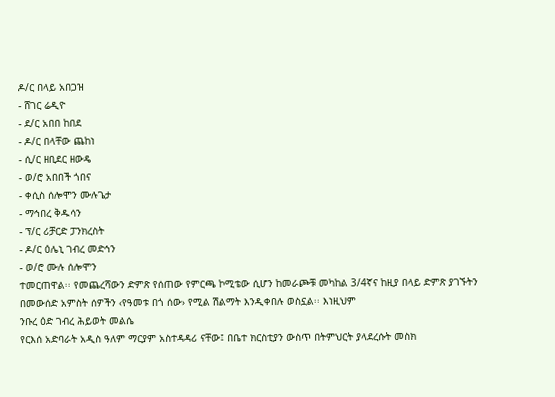ዶ/ር በላይ አበጋዝ
- ሸገር ሬዲዮ
- ደ/ር አበበ ከበደ
- ዶ/ር በላቸው ጨከነ
- ሲ/ር ዘቢደር ዘውዴ
- ወ/ሮ አበበች ጎበና
- ቀሲስ ሰሎሞን ሙሉጌታ
- ማኅበረ ቅዱሳን
- ፕ/ር ሪቻርድ ፓንክረስት
- ዶ/ር ዕሌኒ ገብረ መድኅን
- ወ/ሮ ሙሉ ሰሎሞን
ተመርጠዋል፡፡ የመጨረሻውን ድምጽ የሰጠው የምርጫ ኮሚቴው ሲሆን ከመራጮቹ መካከል 3/4ኛና ከዚያ በላይ ድምጽ ያገኙትን በመውሰድ አምስት ሰዎችን ‹የዓመቱ በጎ ሰው› የሚል ሽልማት እንዲቀበሉ ወስኗል፡፡ እነዚህም
ንቡረ ዕድ ገብረ ሕይወት መልሴ
የርእሰ አድባራት አዲስ ዓለም ማርያም አስተዳዳሪ ናቸው፤ በቤተ ክርስቲያን ውስጥ በትምህርት ያላደረሱት መስክ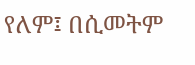የለም፤ በሲመትም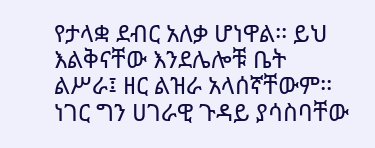የታላቋ ደብር አለቃ ሆነዋል፡፡ ይህ እልቅናቸው እንደሌሎቹ ቤት ልሥራ፤ ዘር ልዝራ አላሰኛቸውም፡፡ ነገር ግን ሀገራዊ ጉዳይ ያሳስባቸው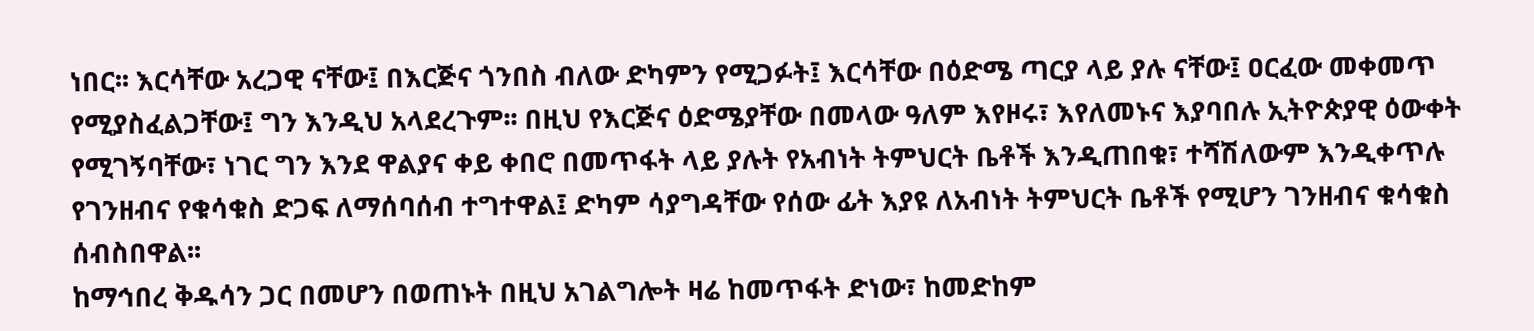ነበር፡፡ እርሳቸው አረጋዊ ናቸው፤ በእርጅና ጎንበስ ብለው ድካምን የሚጋፉት፤ እርሳቸው በዕድሜ ጣርያ ላይ ያሉ ናቸው፤ ዐርፈው መቀመጥ የሚያስፈልጋቸው፤ ግን እንዲህ አላደረጉም፡፡ በዚህ የእርጅና ዕድሜያቸው በመላው ዓለም እየዞሩ፣ እየለመኑና እያባበሉ ኢትዮጵያዊ ዕውቀት የሚገኝባቸው፣ ነገር ግን እንደ ዋልያና ቀይ ቀበሮ በመጥፋት ላይ ያሉት የአብነት ትምህርት ቤቶች እንዲጠበቁ፣ ተሻሽለውም እንዲቀጥሉ የገንዘብና የቁሳቁስ ድጋፍ ለማሰባሰብ ተግተዋል፤ ድካም ሳያግዳቸው የሰው ፊት እያዩ ለአብነት ትምህርት ቤቶች የሚሆን ገንዘብና ቁሳቁስ ሰብስበዋል፡፡
ከማኅበረ ቅዱሳን ጋር በመሆን በወጠኑት በዚህ አገልግሎት ዛሬ ከመጥፋት ድነው፣ ከመድከም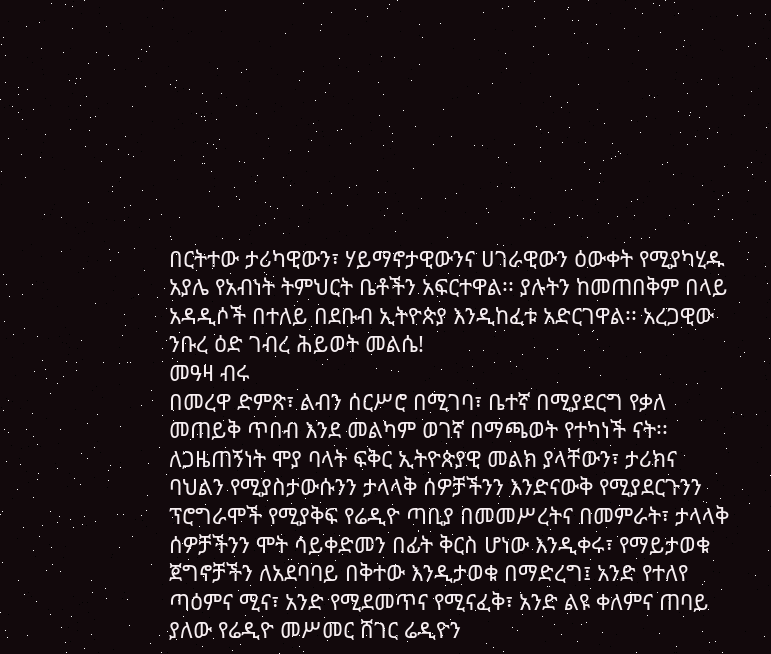በርትተው ታሪካዊውን፣ ሃይማኖታዊውንና ሀገራዊውን ዕውቀት የሚያካሂዱ አያሌ የአብነት ትምህርት ቤቶችን አፍርተዋል፡፡ ያሉትን ከመጠበቅም በላይ አዳዲሶች በተለይ በደቡብ ኢትዮጵያ እንዲከፈቱ አድርገዋል፡፡ አረጋዊው ንቡረ ዕድ ገብረ ሕይወት መልሴ!
መዓዛ ብሩ
በመረዋ ድምጽ፣ ልብን ሰርሥሮ በሚገባ፣ ቤተኛ በሚያደርግ የቃለ መጠይቅ ጥበብ እንደ መልካም ወገኛ በማጫወት የተካነች ናት፡፡ ለጋዜጠኝነት ሞያ ባላት ፍቅር ኢትዮጵያዊ መልክ ያላቸውን፣ ታሪክና ባህልን የሚያስታውሱንን ታላላቅ ሰዎቻችንን እንድናውቅ የሚያደርጉንን ፕሮግራሞች የሚያቅፍ የሬዲዮ ጣቢያ በመመሥረትና በመምራት፣ ታላላቅ ሰዎቻችንን ሞት ሳይቀድመን በፊት ቅርስ ሆነው እንዲቀሩ፣ የማይታወቁ ጀግኖቻችን ለአደባባይ በቅተው እንዲታወቁ በማድረግ፤ አንድ የተለየ ጣዕምና ሚና፣ አንድ የሚደመጥና የሚናፈቅ፣ አንድ ልዩ ቀለምና ጠባይ ያለው የሬዲዮ መሥመር ሸገር ሬዲዮን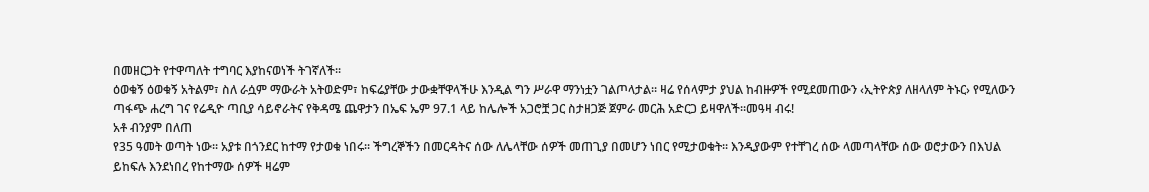በመዘርጋት የተዋጣለት ተግባር እያከናወነች ትገኛለች፡፡
ዕወቁኝ ዕወቁኝ አትልም፣ ስለ ራሷም ማውራት አትወድም፣ ከፍሬያቸው ታውቋቸዋላችሁ እንዲል ግን ሥራዋ ማንነቷን ገልጦላታል፡፡ ዛሬ የሰላምታ ያህል ከብዙዎች የሚደመጠውን ‹ኢትዮጵያ ለዘላለም ትኑር› የሚለውን ጣፋጭ ሐረግ ገና የሬዲዮ ጣቢያ ሳይኖራትና የቅዳሜ ጨዋታን በኤፍ ኤም 97.1 ላይ ከሌሎች አጋሮቿ ጋር ስታዘጋጅ ጀምራ መርሕ አድርጋ ይዛዋለች፡፡መዓዛ ብሩ!
አቶ ብንያም በለጠ
የ35 ዓመት ወጣት ነው፡፡ አያቱ በጎንደር ከተማ የታወቁ ነበሩ፡፡ ችግረኞችን በመርዳትና ሰው ለሌላቸው ሰዎች መጠጊያ በመሆን ነበር የሚታወቁት፡፡ እንዲያውም የተቸገረ ሰው ላመጣላቸው ሰው ወሮታውን በእህል ይከፍሉ እንደነበረ የከተማው ሰዎች ዛሬም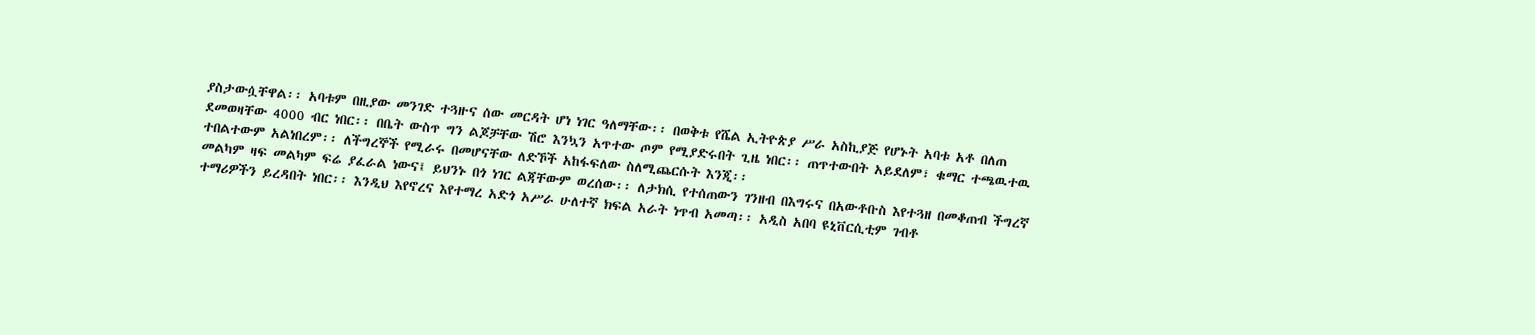ያስታውሷቸዋል፡፡ አባቱም በዚያው መንገድ ተጓዙና ሰው መርዳት ሆነ ነገር ዓለማቸው፡፡ በወቅቱ የሼል ኢትዮጵያ ሥራ አስኪያጅ የሆኑት አባቱ አቶ በለጠ ደመወዛቸው 4000 ብር ነበር፡፡ በቤት ውስጥ ግን ልጆቻቸው ሽሮ እንኳን አጥተው ጦም የሚያድሩበት ጊዜ ነበር፡፡ ጠጥተውበት አይደለም፣ ቁማር ተጫዉተዉ ተበልተውም አልነበረም፡፡ ለችግረኞች የሚራሩ በመሆናቸው ለድኾች አከፋፍለው ስለሚጨርሱት እንጂ፡፡
መልካም ዛፍ መልካም ፍሬ ያፈራል ነውና፤ ይህንኑ በጎ ነገር ልጃቸውም ወረሰው፡፡ ለታክሲ የተሰጠውን ገንዘብ በእግሩና በአውቶቡስ እየተጓዘ በመቆጠብ ችግረኛ ተማሪዎችን ይረዳበት ነበር፡፡ እንዲህ እየኖረና እየተማረ አድጎ አሥራ ሁለተኛ ክፍል አራት ነጥብ አመጣ፡፡ አዲስ አበባ ዩኒቨርሲቲም ገብቶ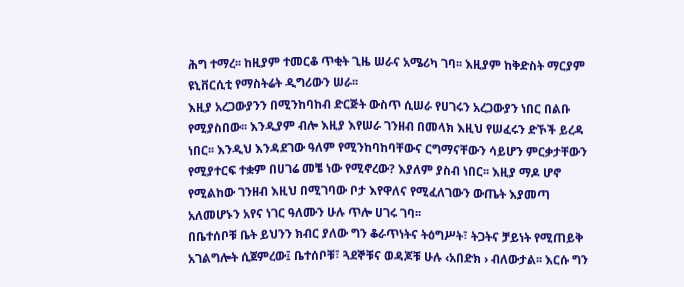ሕግ ተማረ፡፡ ከዚያም ተመርቆ ጥቂት ጊዜ ሠራና አሜሪካ ገባ፡፡ እዚያም ከቅድስት ማርያም ዩኒቨርሲቲ የማስትሬት ዲግሪውን ሠራ፡፡
እዚያ አረጋውያንን በሚንከባከብ ድርጅት ውስጥ ሲሠራ የሀገሩን አረጋውያን ነበር በልቡ የሚያስበው፡፡ እንዲያም ብሎ እዚያ እየሠራ ገንዘብ በመላክ እዚህ የሠፈሩን ድኾች ይረዳ ነበር፡፡ እንዲህ እንዳደገው ዓለም የሚንከባከባቸውና ርግማናቸውን ሳይሆን ምርቃታቸውን የሚያተርፍ ተቋም በሀገሬ መቼ ነው የሚኖረው? እያለም ያስብ ነበር፡፡ እዚያ ማዶ ሆኖ የሚልከው ገንዘብ እዚህ በሚገባው ቦታ እየዋለና የሚፈለገውን ውጤት እያመጣ አለመሆኑን አየና ነገር ዓለሙን ሁሉ ጥሎ ሀገሩ ገባ፡፡
በቤተሰቦቹ ቤት ይህንን ክብር ያለው ግን ቆራጥነትና ትዕግሥት፣ ትጋትና ቻይነት የሚጠይቅ አገልግሎት ሲጀምረው፤ ቤተሰቦቹ፣ ጓደኞቹና ወዳጆቹ ሁሉ ‹አበድክ › ብለውታል፡፡ እርሱ ግን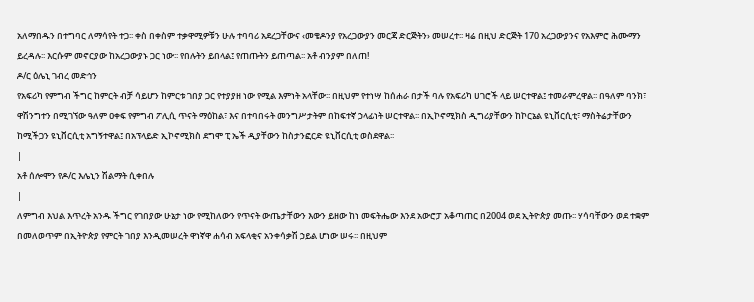አለማበዱን በተግባር ለማሳየት ተጋ፡፡ ቀስ በቀስም ተቃዋሚዎቹን ሁሉ ተባባሪ አደረጋቸውና ‹መቄዶንያ የአረጋውያን መርጃ ድርጅትን› መሠረተ፡፡ ዛሬ በዚህ ድርጅት 170 አረጋውያንና የአእምሮ ሕሙማን ይረዳሉ፡፡ እርሱም መኖርያው ከአረጋውያኑ ጋር ነው፡፡ የበሉትን ይበላል፤ የጠጡትን ይጠጣል፡፡ አቶ ብንያም በለጠ!
ዶ/ር ዕሌኒ ገብረ መድኅን
የአፍሪካ የምግብ ችግር ከምርት ብቻ ሳይሆን ከምርቱ ገበያ ጋር የተያያዘ ነው የሚል እምነት አላቸው፡፡ በዚህም የተነሣ ከሰሐራ በታች ባሉ የአፍሪካ ሀገሮች ላይ ሠርተዋል፤ ተመራምረዋል፡፡ በዓለም ባንክ፣ ዋሽንግተን በሚገኘው ዓለም ዐቀፍ የምግብ ፖሊሲ ጥናት ማዕከል፣ እና በተባበሩት መንግሥታትም በከፍተኛ ኃላፊነት ሠርተዋል፡፡ በኢኮኖሚክስ ዲግሪያቸውን ከኮርኔል ዩኒቨርሲቲ፣ ማስትሬታቸውን ከሚችጋን ዩኒቨርሲቲ አግኝተዋል፤ በአፕላይድ ኢኮኖሚክስ ደግሞ ፒ ኤች ዲያቸውን ከስታንፎርድ ዩኒቨርሲቲ ወስደዋል፡፡
|
አቶ ሰሎሞን የዶ/ር እሌኒን ሽልማት ሲቀበሉ
|
ለምግብ እህል እጥረት አንዱ ችግር የገበያው ሁኔታ ነው የሚከለውን የጥናት ውጤታቸውን እውን ይዘው ከነ መፍትሔው እንደ አውሮፓ አቆጣጠር በ2004 ወደ ኢትዮጵያ መጡ፡፡ ሃሳባቸውን ወደ ተቋም በመለወጥም በኢትዮጵያ የምርት ገበያ እንዲመሠረት ዋነኛዋ ሐሳብ አፍላቂና አንቀሳቃሽ ኃይል ሆነው ሠሩ፡፡ በዚህም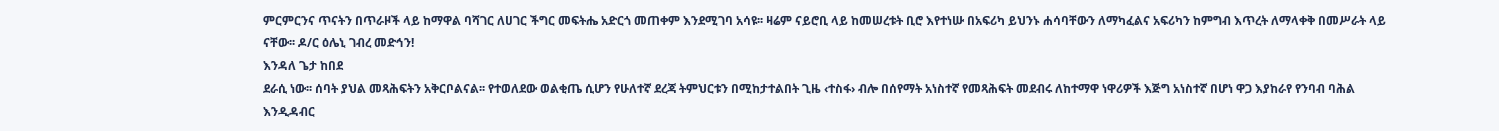ምርምርንና ጥናትን በጥራዞች ላይ ከማዋል ባሻገር ለሀገር ችግር መፍትሔ አድርጎ መጠቀም እንደሚገባ አሳዩ፡፡ ዛሬም ናይሮቢ ላይ ከመሠረቱት ቢሮ እየተነሡ በአፍሪካ ይህንኑ ሐሳባቸውን ለማካፈልና አፍሪካን ከምግብ እጥረት ለማላቀቅ በመሥራት ላይ ናቸው፡፡ ዶ/ር ዕሌኒ ገብረ መድኅን!
እንዳለ ጌታ ከበደ
ደራሲ ነው፡፡ ሰባት ያህል መጻሕፍትን አቅርቦልናል፡፡ የተወለደው ወልቂጤ ሲሆን የሁለተኛ ደረጃ ትምህርቱን በሚከታተልበት ጊዜ ‹ተስፋ› ብሎ በሰየማት አነስተኛ የመጻሕፍት መደብሩ ለከተማዋ ነዋሪዎች እጅግ አነስተኛ በሆነ ዋጋ እያከራየ የንባብ ባሕል እንዲዳብር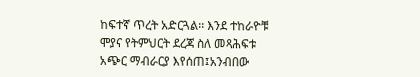ከፍተኛ ጥረት አድርጓል፡፡ እንደ ተከራዮቹ ሞያና የትምህርት ደረጃ ስለ መጻሕፍቱ አጭር ማብራርያ እየሰጠ፤አንብበው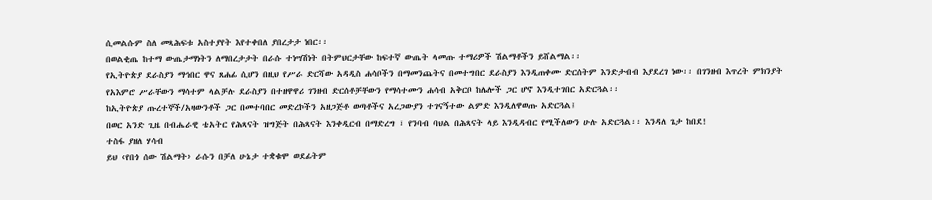ሲመልሱም ስለ መጻሕፍቱ አስተያየት እየተቀበለ ያበረታታ ነበር፡፡
በወልቂጤ ከተማ ውጤታማነትን ለማበረታታት በራሱ ተነሣሽነት በትምህርታቸው ከፍተኛ ውጤት ላመጡ ተማሪዎች ሽልማቶችን ይሸልማል፡፡
የኢትዮጵያ ደራስያን ማኅበር ዋና ጸሐፊ ሲሆን በዚህ የሥራ ድርሻው አዳዲስ ሐሳቦችን በማመንጨትና በመተግበር ደራስያን እንዲጠቀሙ ድርሰትም እንድታብብ እያደረገ ነው፡፡ በገንዘብ እጥረት ምክንያት የአእምሮ ሥራቸውን ማሳተም ላልቻሉ ደራስያን በተዘዋዋሪ ገንዘብ ድርሰቶቻቸውን የማሳተሙን ሐሳብ አቅርቦ ከሌሎች ጋር ሆኖ እንዲተገበር አድርጓል፡፡
ከኢትዮጵያ ጡረተኞች/አዛውንቶች ጋር በመተባበር መድረኮችን አዘጋጅቶ ወጣቶችና አረጋውያን ተገናኝተው ልምድ እንዲለዋወጡ አድርጓል፤
በወር አንድ ጊዜ በብሔራዊ ቴአትር የሕጻናት ዝግጅት በሕጻናት እንቀዲርብ በማድረግ ፣ የንባብ ባህል በሕጻናት ላይ እንዲዳብር የሚችለውን ሁሉ አድርጓል፡፡ እንዳለ ጌታ ከበደ!
ተስፋ ያዘለ ሃሳብ
ይህ ‹የበጎ ሰው ሽልማት› ራሱን በቻለ ሁኔታ ተቋቁሞ ወደፊትም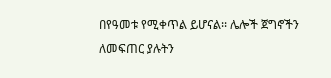በየዓመቱ የሚቀጥል ይሆናል፡፡ ሌሎች ጀግኖችን ለመፍጠር ያሉትን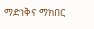ማድነቅና ማክበር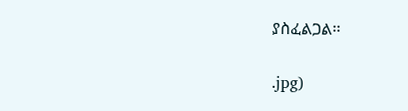ያስፈልጋል፡፡


.jpg)